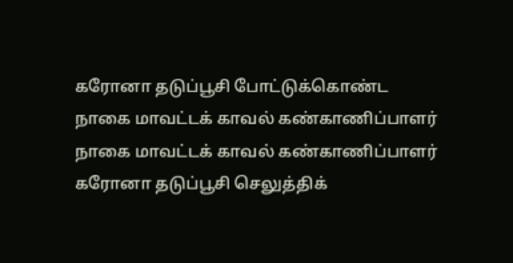கரோனா தடுப்பூசி போட்டுக்கொண்ட நாகை மாவட்டக் காவல் கண்காணிப்பாளர்
நாகை மாவட்டக் காவல் கண்காணிப்பாளர் கரோனா தடுப்பூசி செலுத்திக்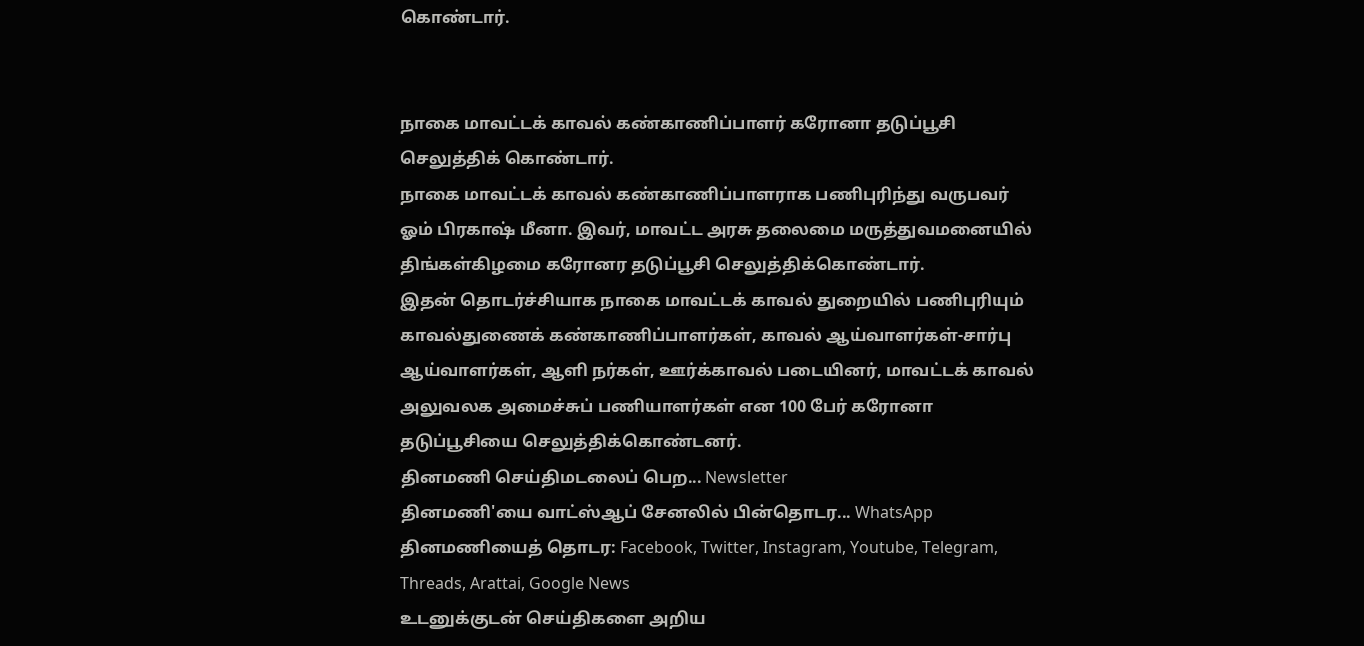கொண்டார்.


நாகை மாவட்டக் காவல் கண்காணிப்பாளர் கரோனா தடுப்பூசி செலுத்திக் கொண்டார்.
நாகை மாவட்டக் காவல் கண்காணிப்பாளராக பணிபுரிந்து வருபவர் ஓம் பிரகாஷ் மீனா. இவர், மாவட்ட அரசு தலைமை மருத்துவமனையில் திங்கள்கிழமை கரோனர தடுப்பூசி செலுத்திக்கொண்டார்.
இதன் தொடர்ச்சியாக நாகை மாவட்டக் காவல் துறையில் பணிபுரியும் காவல்துணைக் கண்காணிப்பாளர்கள், காவல் ஆய்வாளர்கள்-சார்பு ஆய்வாளர்கள், ஆளி நர்கள், ஊர்க்காவல் படையினர், மாவட்டக் காவல் அலுவலக அமைச்சுப் பணியாளர்கள் என 100 பேர் கரோனா தடுப்பூசியை செலுத்திக்கொண்டனர்.
தினமணி செய்திமடலைப் பெற... Newsletter
தினமணி'யை வாட்ஸ்ஆப் சேனலில் பின்தொடர... WhatsApp
தினமணியைத் தொடர: Facebook, Twitter, Instagram, Youtube, Telegram, Threads, Arattai, Google News
உடனுக்குடன் செய்திகளை அறிய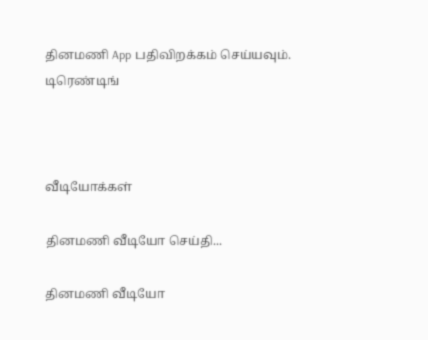தினமணி App பதிவிறக்கம் செய்யவும்.
டிரெண்டிங்



வீடியோக்கள்

தினமணி வீடியோ செய்தி...

தினமணி வீடியோ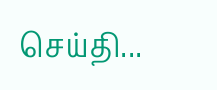செய்தி...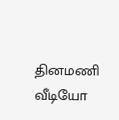தினமணி வீடியோ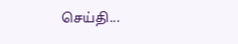செய்தி...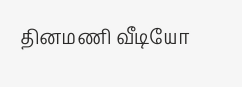தினமணி வீடியோ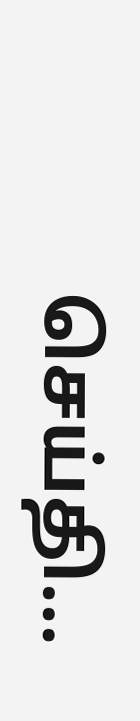செய்தி...